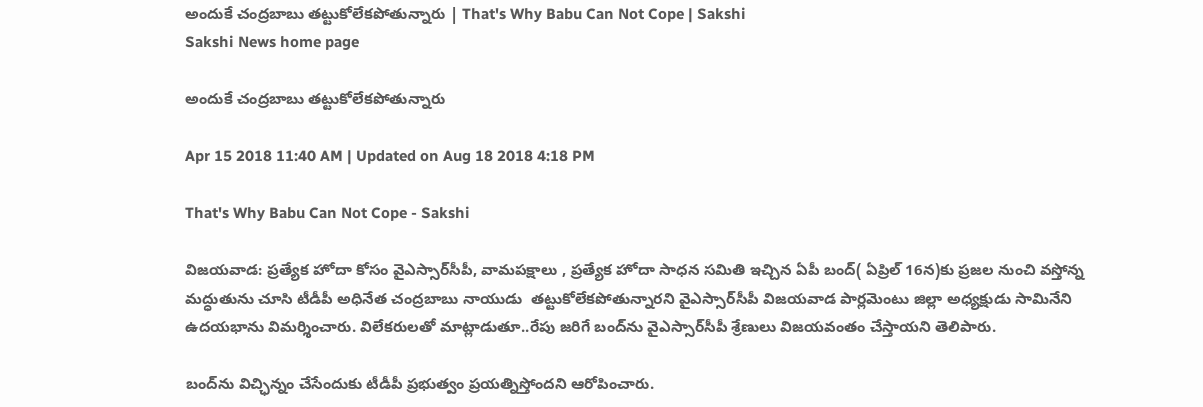అందుకే చంద్రబాబు తట్టుకోలేకపోతున్నారు | That's Why Babu Can Not Cope | Sakshi
Sakshi News home page

అందుకే చంద్రబాబు తట్టుకోలేకపోతున్నారు

Apr 15 2018 11:40 AM | Updated on Aug 18 2018 4:18 PM

That's Why Babu Can Not Cope - Sakshi

విజయవాడ: ప్రత్యేక హోదా కోసం వైఎస్సార్‌సీపీ, వామపక్షాలు , ప్రత్యేక హోదా సాధన సమితి ఇచ్చిన ఏపీ బంద్‌( ఏప్రిల్‌ 16న)కు ప్రజల నుంచి వస్తోన్న మద్ధుతును చూసి టీడీపీ అధినేత చంద్రబాబు నాయుడు  తట్టుకోలేకపోతున్నారని వైఎస్సార్‌సీపీ విజయవాడ పార్లమెంటు జిల్లా అధ్యక్షుడు సామినేని ఉదయభాను విమర్శించారు. విలేకరులతో మాట్లాడుతూ..రేపు జరిగే బంద్‌ను వైఎస్సార్‌సీపీ శ్రేణులు విజయవంతం చేస్తాయని తెలిపారు.

బంద్‌ను విచ్ఛిన్నం చేసేందుకు టీడీపీ ప్రభుత్వం ప్రయత్నిస్తోందని ఆరోపించారు.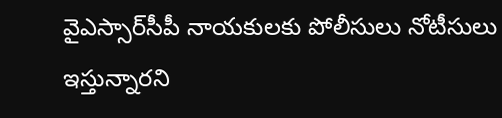వైఎస్సార్‌సీపీ నాయకులకు పోలీసులు నోటీసులు ఇస్తున్నారని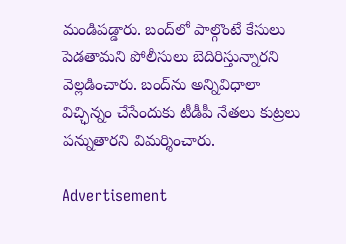మండిపడ్డారు. బంద్‌లో పాల్గొంటే కేసులు పెడతామని పోలీసులు బెదిరిస్తున్నారని వెల్లడించారు. బంద్‌ను అన్నివిధాలా విచ్ఛిన్నం చేసేందుకు టీడీపీ నేతలు కుట్రలు పన్నుతారని విమర్శించారు.

Advertisement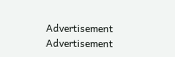Advertisement
Advertisement